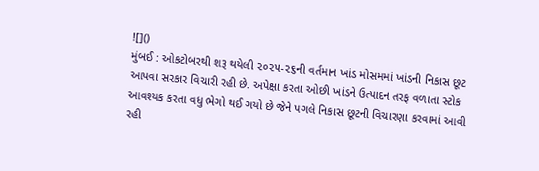![]()
મુંબઈ : ઓકટોબરથી શરૂ થયેલી ૨૦૨૫-૨૬ની વર્તમાન ખાંડ મોસમમાં ખાંડની નિકાસ છૂટ આપવા સરકાર વિચારી રહી છે. અપેક્ષા કરતા ઓછી ખાંડને ઉત્પાદન તરફ વળાતા સ્ટોક આવશ્યક કરતા વધુ ભેગો થઈ ગયો છે જેને પગલે નિકાસ છૂટની વિચારણા કરવામાં આવી રહી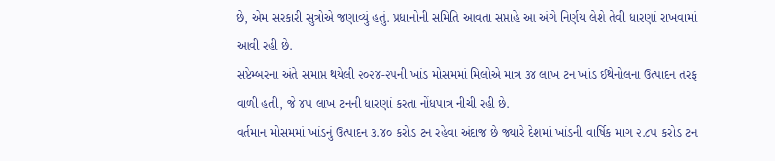છે, એમ સરકારી સુત્રોએ જણાવ્યું હતું. પ્રધાનોની સમિતિ આવતા સપ્તાહે આ અંગે નિર્ણય લેશે તેવી ધારણાં રાખવામાં આવી રહી છે.
સપ્ટેમ્બરના અંતે સમાપ્ત થયેલી ૨૦૨૪-૨૫ની ખાંડ મોસમમાં મિલોએ માત્ર ૩૪ લાખ ટન ખાંડ ઈથેનોલના ઉત્પાદન તરફ વાળી હતી, જે ૪૫ લાખ ટનની ધારણાં કરતા નોંધપાત્ર નીચી રહી છે.
વર્તમાન મોસમમાં ખાંડનું ઉત્પાદન ૩.૪૦ કરોડ ટન રહેવા અંદાજ છે જ્યારે દેશમાં ખાંડની વાર્ષિક માગ ૨.૮૫ કરોડ ટન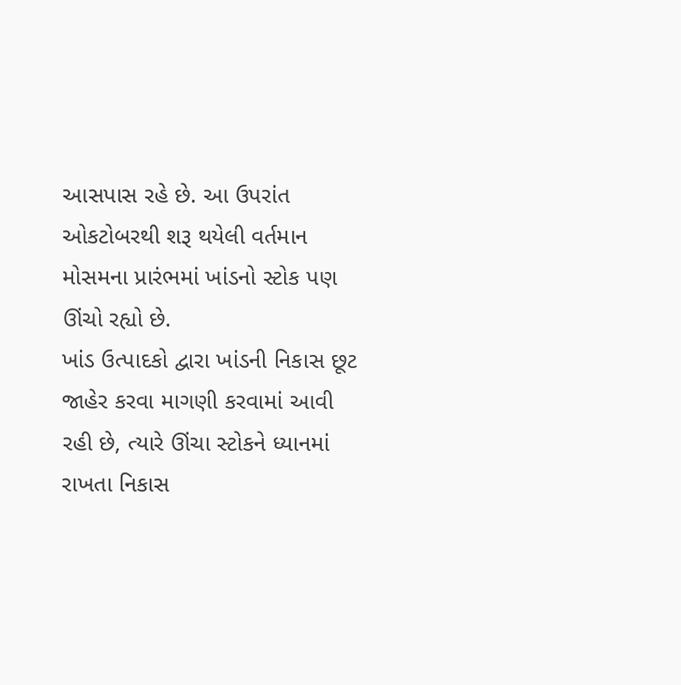આસપાસ રહે છે. આ ઉપરાંત ઓકટોબરથી શરૂ થયેલી વર્તમાન મોસમના પ્રારંભમાં ખાંડનો સ્ટોક પણ ઊંચો રહ્યો છે.
ખાંડ ઉત્પાદકો દ્વારા ખાંડની નિકાસ છૂટ જાહેર કરવા માગણી કરવામાં આવી રહી છે, ત્યારે ઊંચા સ્ટોકને ધ્યાનમાં રાખતા નિકાસ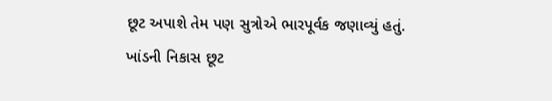છૂટ અપાશે તેમ પણ સુત્રોએ ભારપૂર્વક જણાવ્યું હતું.
ખાંડની નિકાસ છૂટ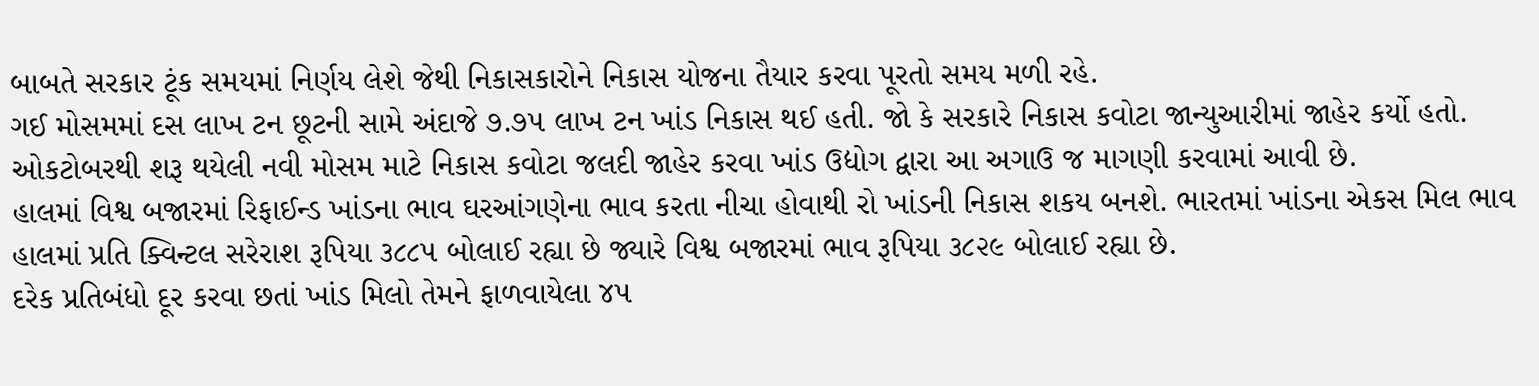બાબતે સરકાર ટૂંક સમયમાં નિર્ણય લેશે જેથી નિકાસકારોને નિકાસ યોજના તૈયાર કરવા પૂરતો સમય મળી રહે.
ગઈ મોસમમાં દસ લાખ ટન છૂટની સામે અંદાજે ૭.૭૫ લાખ ટન ખાંડ નિકાસ થઈ હતી. જો કે સરકારે નિકાસ કવોટા જાન્યુઆરીમાં જાહેર કર્યો હતો. ઓકટોબરથી શરૂ થયેલી નવી મોસમ માટે નિકાસ કવોટા જલદી જાહેર કરવા ખાંડ ઉદ્યોગ દ્વારા આ અગાઉ જ માગણી કરવામાં આવી છે.
હાલમાં વિશ્વ બજારમાં રિફાઈન્ડ ખાંડના ભાવ ઘરઆંગણેના ભાવ કરતા નીચા હોવાથી રો ખાંડની નિકાસ શકય બનશે. ભારતમાં ખાંડના એકસ મિલ ભાવ હાલમાં પ્રતિ ક્વિન્ટલ સરેરાશ રૂપિયા ૩૮૮૫ બોલાઈ રહ્યા છે જ્યારે વિશ્વ બજારમાં ભાવ રૂપિયા ૩૮૨૯ બોલાઈ રહ્યા છે.
દરેક પ્રતિબંધો દૂર કરવા છતાં ખાંડ મિલો તેમને ફાળવાયેલા ૪૫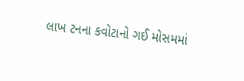લાખ ટનના કવોટાનો ગઈ મોસમમાં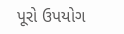પૂરો ઉપયોગ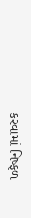કરવામાં નિષ્ફળ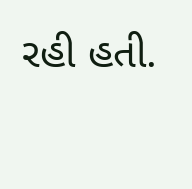રહી હતી.